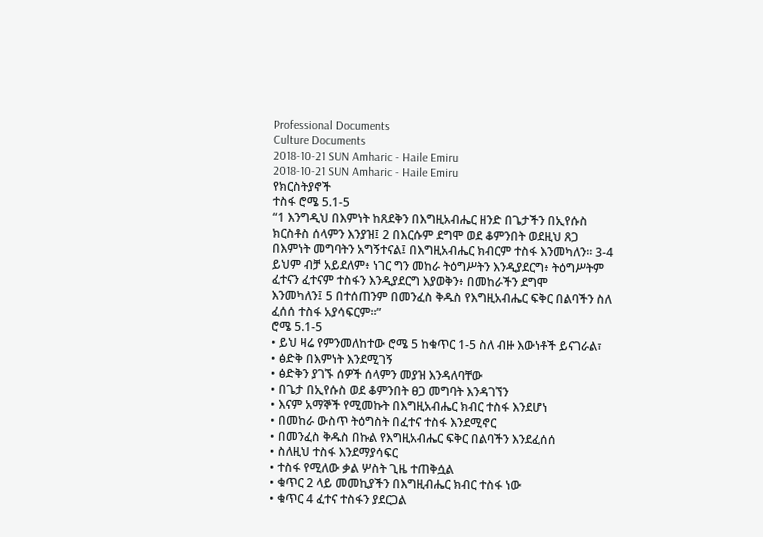Professional Documents
Culture Documents
2018-10-21 SUN Amharic - Haile Emiru
2018-10-21 SUN Amharic - Haile Emiru
የክርስትያኖች
ተስፋ ሮሜ 5.1-5
“1 እንግዲህ በእምነት ከጸደቅን በእግዚአብሔር ዘንድ በጌታችን በኢየሱስ
ክርስቶስ ሰላምን እንያዝ፤ 2 በእርሱም ደግሞ ወደ ቆምንበት ወደዚህ ጸጋ
በእምነት መግባትን አግኝተናል፤ በእግዚአብሔር ክብርም ተስፋ እንመካለን። 3-4
ይህም ብቻ አይደለም፥ ነገር ግን መከራ ትዕግሥትን እንዲያደርግ፥ ትዕግሥትም
ፈተናን ፈተናም ተስፋን እንዲያደርግ እያወቅን፥ በመከራችን ደግሞ
እንመካለን፤ 5 በተሰጠንም በመንፈስ ቅዱስ የእግዚአብሔር ፍቅር በልባችን ስለ
ፈሰሰ ተስፋ አያሳፍርም።”
ሮሜ 5.1-5
• ይህ ዛሬ የምንመለከተው ሮሜ 5 ከቁጥር 1-5 ስለ ብዙ እውነቶች ይናገራል፣
• ፅድቅ በእምነት እንደሚገኝ
• ፅድቅን ያገኙ ሰዎች ሰላምን መያዝ እንዳለባቸው
• በጌታ በኢየሱስ ወደ ቆምንበት ፀጋ መግባት እንዳገኘን
• እናም አማኞች የሚመኩት በእግዚአብሔር ክብር ተስፋ እንደሆነ
• በመከራ ውስጥ ትዕግስት በፈተና ተስፋ እንደሚኖር
• በመንፈስ ቅዱስ በኩል የእግዚአብሔር ፍቅር በልባችን እንደፈሰሰ
• ስለዚህ ተስፋ እንደማያሳፍር
• ተስፋ የሚለው ቃል ሦስት ጊዜ ተጠቅሷል
• ቁጥር 2 ላይ መመኪያችን በእግዚብሔር ክብር ተስፋ ነው
• ቁጥር 4 ፈተና ተስፋን ያደርጋል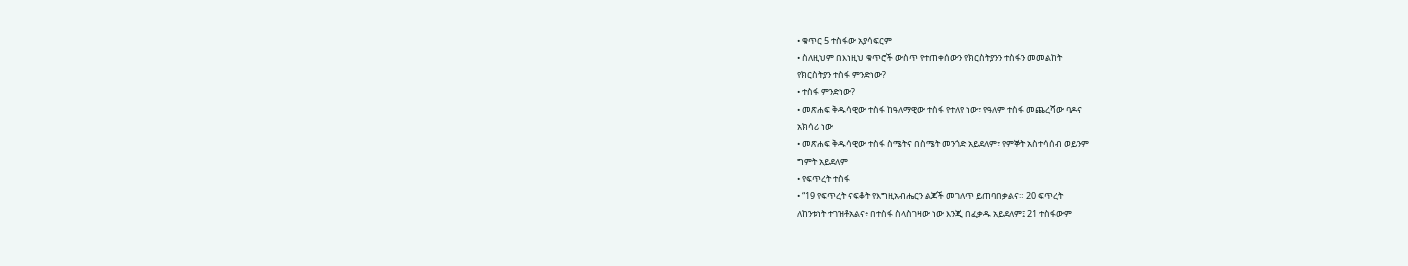• ቁጥር 5 ተስፋው አያሳፍርም
• ስለዚህም በእነዚህ ቁጥሮች ውስጥ የተጠቀሰውን የክርስትያንን ተስፋን መመልከት
የክርስትያን ተስፋ ምንድነው?
• ተስፋ ምንድነው?
• መጽሐፍ ቅዱሳዊው ተስፋ ከዓለማዊው ተስፋ የተለየ ነው፣ የዓለም ተስፋ መጨረሻው ባዶና
አክሳሪ ነው
• መጽሐፍ ቅዱሳዊው ተስፋ ስሜትና በስሜት መንጎድ አይደለም፣ የምኞት አስተሳሰብ ወይንም
ግምት አይደለም
• የፍጥረት ተስፋ
• “19 የፍጥረት ናፍቆት የእግዚአብሔርን ልጆች መገለጥ ይጠባበቃልና። 20 ፍጥረት
ለከንቱነት ተገዝቶአልና፥ በተስፋ ስላስገዛው ነው እንጂ በፈቃዱ አይደለም፤ 21 ተስፋውም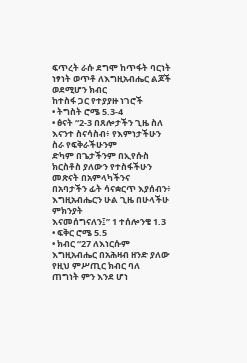ፍጥረት ራሱ ደግሞ ከጥፋት ባርነት ነፃነት ወጥቶ ለእግዚአብሔር ልጆች ወደሚሆን ክብር
ከተስፋ ጋር የተያያዙ ነገሮች
• ትግስት ሮሜ 5.3-4
• ፅናት “2-3 በጸሎታችን ጊዜ ስለ እናንተ ስናሳስብ፥ የእምነታችሁን ስራ የፍቅራችሁንም
ድካም በጌታችንም በኢየሱስ ክርስቶስ ያለውን የተስፋችሁን መጽናት በአምላካችንና
በአባታችን ፊት ሳናቋርጥ እያሰብን፥ እግዚአብሔርን ሁል ጊዜ በሁላችሁ ምክንያት
እናመሰግናለን፤” 1 ተሰሎንቄ 1.3
• ፍቅር ሮሜ 5.5
• ክብር “27 ለእነርሱም እግዚአብሔር በአሕዛብ ዘንድ ያለው የዚህ ምሥጢር ክብር ባለ
ጠግነት ምን እንደ ሆነ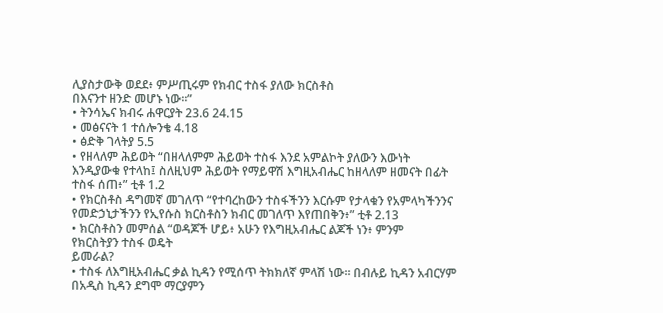ሊያስታውቅ ወደደ፥ ምሥጢሩም የክብር ተስፋ ያለው ክርስቶስ
በእናንተ ዘንድ መሆኑ ነው።”
• ትንሳኤና ክብሩ ሐዋርያት 23.6 24.15
• መፅናናት 1 ተሰሎንቄ 4.18
• ፅድቅ ገላትያ 5.5
• የዘላለም ሕይወት “በዘላለምም ሕይወት ተስፋ እንደ አምልኮት ያለውን እውነት
እንዲያውቁ የተላከ፤ ስለዚህም ሕይወት የማይዋሽ እግዚአብሔር ከዘላለም ዘመናት በፊት
ተስፋ ሰጠ፥” ቲቶ 1.2
• የክርስቶስ ዳግመኛ መገለጥ “የተባረከውን ተስፋችንን እርሱም የታላቁን የአምላካችንንና
የመድኃኒታችንን የኢየሱስ ክርስቶስን ክብር መገለጥ እየጠበቅን፥” ቲቶ 2.13
• ክርስቶስን መምሰል “ወዳጆች ሆይ፥ አሁን የእግዚአብሔር ልጆች ነን፥ ምንም
የክርስትያን ተስፋ ወዴት
ይመራል?
• ተስፋ ለእግዚአብሔር ቃል ኪዳን የሚሰጥ ትክክለኛ ምላሽ ነው፡፡ በብሉይ ኪዳን አብርሃም
በአዲስ ኪዳን ደግሞ ማርያምን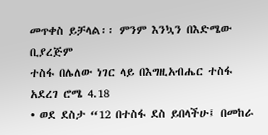መጥቀስ ይቻላል፡፡ ምንም እንኳን በእድሜው ቢያረጅም
ተስፋ በሌለው ነገር ላይ በእግዚአብሔር ተስፋ አደረገ ሮሜ 4.18
• ወደ ደስታ “12 በተስፋ ደስ ይበላችሁ፤ በመከራ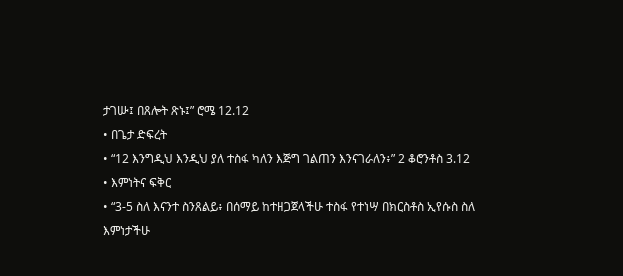ታገሡ፤ በጸሎት ጽኑ፤” ሮሜ 12.12
• በጌታ ድፍረት
• “12 እንግዲህ እንዲህ ያለ ተስፋ ካለን እጅግ ገልጠን እንናገራለን፥” 2 ቆሮንቶስ 3.12
• እምነትና ፍቅር
• “3-5 ስለ እናንተ ስንጸልይ፥ በሰማይ ከተዘጋጀላችሁ ተስፋ የተነሣ በክርስቶስ ኢየሱስ ስለ
እምነታችሁ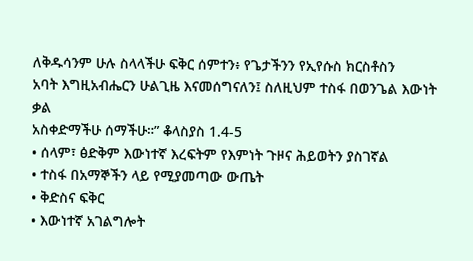ለቅዱሳንም ሁሉ ስላላችሁ ፍቅር ሰምተን፥ የጌታችንን የኢየሱስ ክርስቶስን
አባት እግዚአብሔርን ሁልጊዜ እናመሰግናለን፤ ስለዚህም ተስፋ በወንጌል እውነት ቃል
አስቀድማችሁ ሰማችሁ።” ቆላስያስ 1.4-5
• ሰላም፣ ፅድቅም እውነተኛ እረፍትም የእምነት ጉዞና ሕይወትን ያስገኛል
• ተስፋ በአማኞችን ላይ የሚያመጣው ውጤት
• ቅድስና ፍቅር
• እውነተኛ አገልግሎት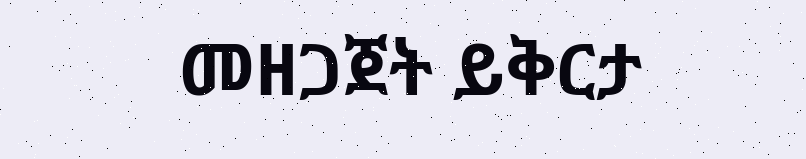መዘጋጀት ይቅርታ